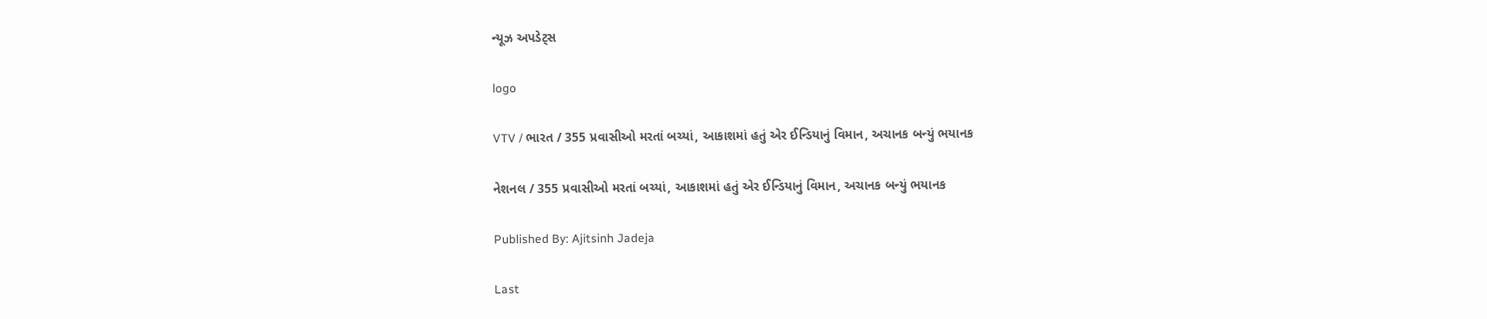ન્યૂઝ અપડેટ્સ

logo

VTV / ભારત / 355 પ્રવાસીઓ મરતાં બચ્યાં, આકાશમાં હતું એર ઈન્ડિયાનું વિમાન, અચાનક બન્યું ભયાનક

નેશનલ / 355 પ્રવાસીઓ મરતાં બચ્યાં, આકાશમાં હતું એર ઈન્ડિયાનું વિમાન, અચાનક બન્યું ભયાનક

Published By: Ajitsinh Jadeja

Last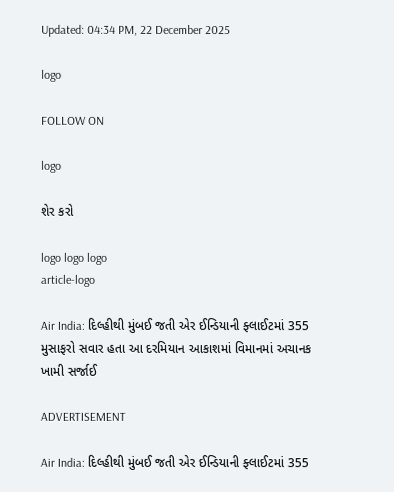Updated: 04:34 PM, 22 December 2025

logo

FOLLOW ON

logo

શેર કરો

logo logo logo
article-logo

Air India: દિલ્હીથી મુંબઈ જતી એર ઈન્ડિયાની ફ્લાઈટમાં 355 મુસાફરો સવાર હતા આ દરમિયાન આકાશમાં વિમાનમાં અચાનક ખામી સર્જાઈ

ADVERTISEMENT

Air India: દિલ્હીથી મુંબઈ જતી એર ઈન્ડિયાની ફ્લાઈટમાં 355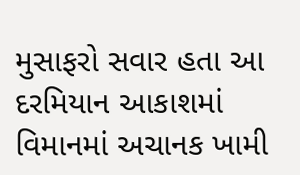મુસાફરો સવાર હતા આ દરમિયાન આકાશમાં વિમાનમાં અચાનક ખામી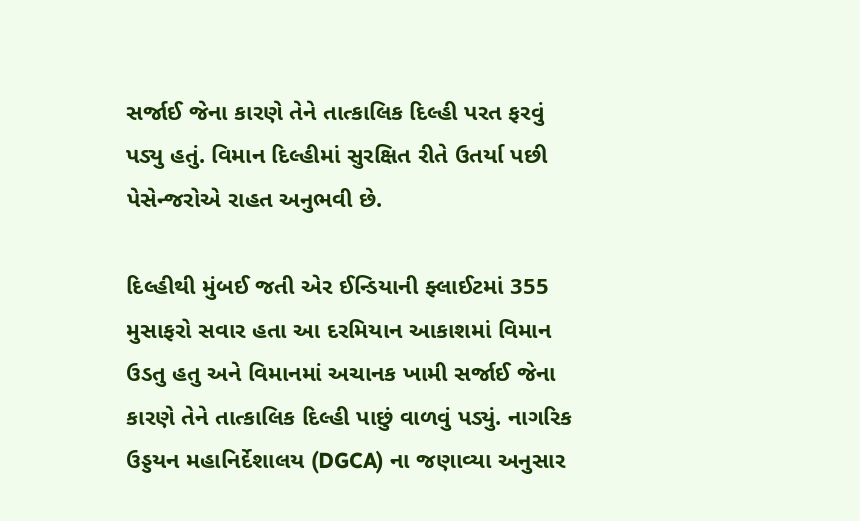સર્જાઈ જેના કારણે તેને તાત્કાલિક દિલ્હી પરત ફરવું પડ્યુ હતું. વિમાન દિલ્હીમાં સુરક્ષિત રીતે ઉતર્યા પછી પેસેન્જરોએ રાહત અનુભવી છે.

દિલ્હીથી મુંબઈ જતી એર ઈન્ડિયાની ફ્લાઈટમાં 355 મુસાફરો સવાર હતા આ દરમિયાન આકાશમાં વિમાન ઉડતુ હતુ અને વિમાનમાં અચાનક ખામી સર્જાઈ જેના કારણે તેને તાત્કાલિક દિલ્હી પાછું વાળવું પડ્યું. નાગરિક ઉડ્ડયન મહાનિર્દેશાલય (DGCA) ના જણાવ્યા અનુસાર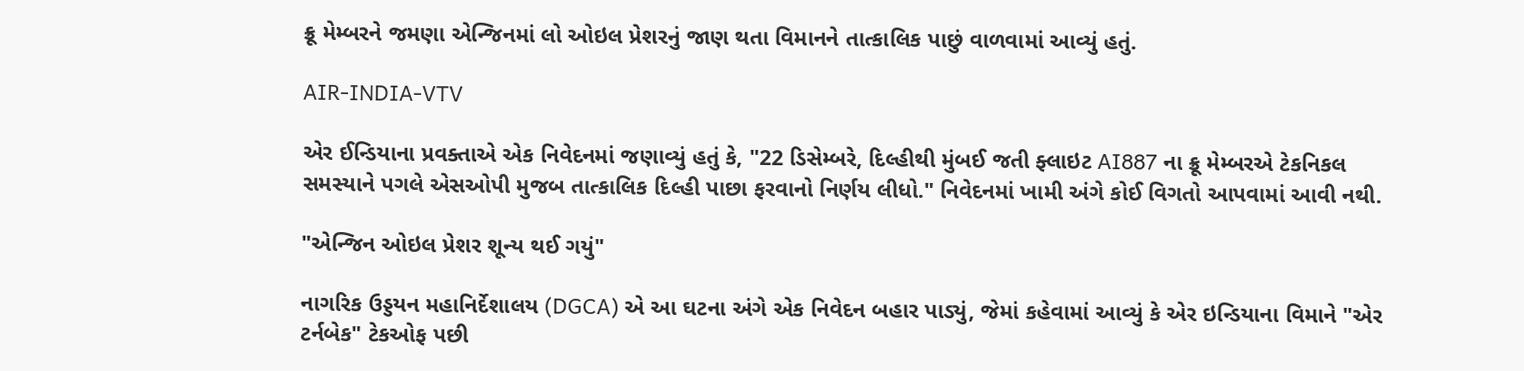ક્રૂ મેમ્બરને જમણા એન્જિનમાં લો ઓઇલ પ્રેશરનું જાણ થતા વિમાનને તાત્કાલિક પાછું વાળવામાં આવ્યું હતું.

AIR-INDIA-VTV

એર ઈન્ડિયાના પ્રવક્તાએ એક નિવેદનમાં જણાવ્યું હતું કે, "22 ડિસેમ્બરે, દિલ્હીથી મુંબઈ જતી ફ્લાઇટ AI887 ના ક્રૂ મેમ્બરએ ટેકનિકલ સમસ્યાને પગલે એસઓપી મુજબ તાત્કાલિક દિલ્હી પાછા ફરવાનો નિર્ણય લીધો." નિવેદનમાં ખામી અંગે કોઈ વિગતો આપવામાં આવી નથી.

"એન્જિન ઓઇલ પ્રેશર શૂન્ય થઈ ગયું"

નાગરિક ઉડ્ડયન મહાનિર્દેશાલય (DGCA) એ આ ઘટના અંગે એક નિવેદન બહાર પાડ્યું, જેમાં કહેવામાં આવ્યું કે એર ઇન્ડિયાના વિમાને "એર ટર્નબેક" ટેકઓફ પછી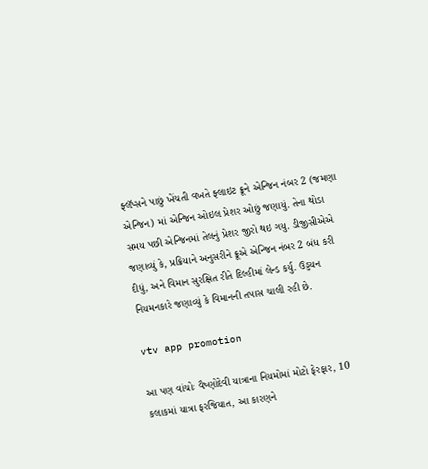ફ્લૅપ્સને પાછું ખેંચતી વખતે ફ્લાઇટ ક્રૂને એન્જિન નંબર 2 (જમણા એન્જિન) માં એન્જિન ઓઇલ પ્રેશર ઓછું જણાયું. તેના થોડા સમય પછી એન્જિનમાં તેલનું પ્રેશર જીરો થઇ ગયુ. ડીજીસીએએ જણાવ્યું કે, પ્રક્રિયાને અનુસરીને ક્રૂએ એન્જિન નંબર 2 બંધ કરી દીધું, અને વિમાન સુરક્ષિત રીતે દિલ્હીમાં લેન્ડ કર્યુ. ઉડ્ડયન નિયમનકારે જણાવ્યું કે વિમાનની તપાસ ચાલી રહી છે.

vtv app promotion

આ પણ વાંચોઃ વૈષ્ણોદેવી યાત્રાના નિયમોમાં મોટો ફેરફાર, 10 કલાકમાં યાત્રા ફરજિયાત, આ કારણને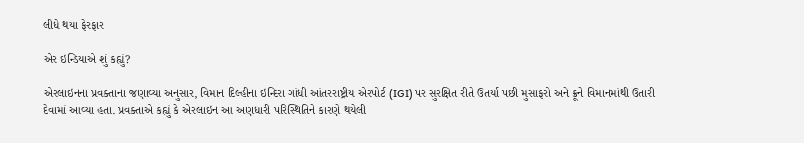લીધે થયા ફેરફાર

એર ઇન્ડિયાએ શું કહ્યું?

એરલાઇનના પ્રવક્તાના જણાવ્યા અનુસાર, વિમાન દિલ્હીના ઇન્દિરા ગાંધી આંતરરાષ્ટ્રીય એરપોર્ટ (IGI) પર સુરક્ષિત રીતે ઉતર્યા પછી મુસાફરો અને ક્રૂને વિમાનમાંથી ઉતારી દેવામાં આવ્યા હતા. પ્રવક્તાએ કહ્યું કે એરલાઇન આ અણધારી પરિસ્થિતિને કારણે થયેલી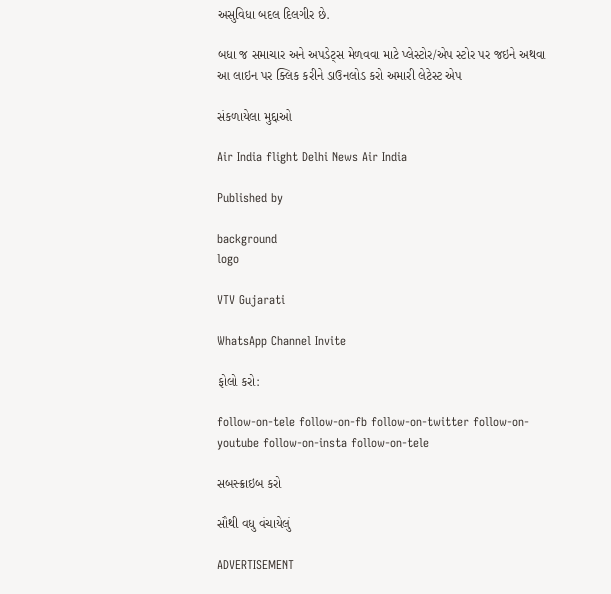અસુવિધા બદલ દિલગીર છે.

બધા જ સમાચાર અને અપડેટ્સ મેળવવા માટે પ્લેસ્ટોર/એપ સ્ટોર પર જઇને અથવા આ લાઇન પર ક્લિક કરીને ડાઉનલોડ કરો અમારી લેટેસ્ટ એપ

સંકળાયેલા મુદ્દાઓ

Air India flight Delhi News Air India

Published by

background
logo

VTV Gujarati

WhatsApp Channel Invite

ફોલો કરો:

follow-on-tele follow-on-fb follow-on-twitter follow-on-youtube follow-on-insta follow-on-tele

સબસ્ક્રાઇબ કરો

સૌથી વધુ વંચાયેલું

ADVERTISEMENT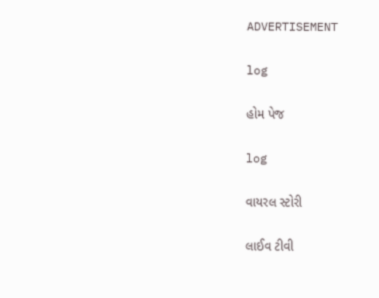ADVERTISEMENT

log

હોમ પેજ

log

વાયરલ સ્ટોરી

લાઈવ ટીવી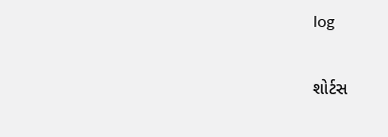log

શોર્ટસ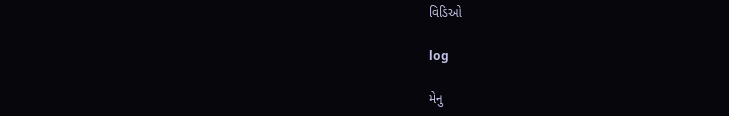વિડિઓ

log

મેનુ